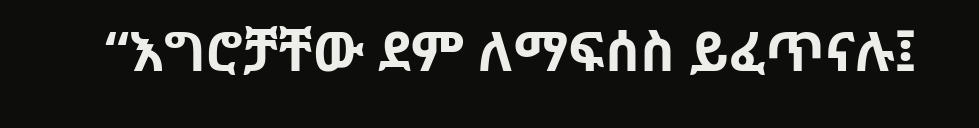“እግሮቻቸው ደም ለማፍሰስ ይፈጥናሉ፤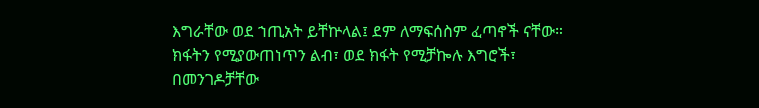እግራቸው ወደ ኀጢአት ይቸኵላል፤ ደም ለማፍሰስም ፈጣኖች ናቸው።
ክፋትን የሚያውጠነጥን ልብ፣ ወደ ክፋት የሚቻኰሉ እግሮች፣
በመንገዶቻቸው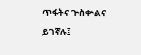ጥፋትና ጕስቍልና ይገኛሉ፤